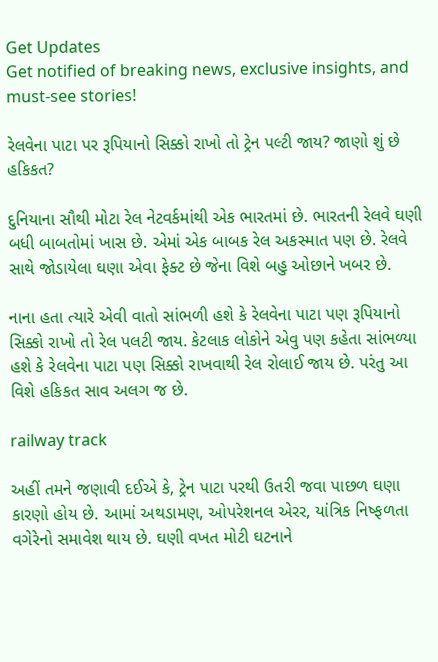Get Updates
Get notified of breaking news, exclusive insights, and must-see stories!

રેલવેના પાટા પર રૂપિયાનો સિક્કો રાખો તો ટ્રેન પલ્ટી જાય? જાણો શું છે હકિકત?

દુનિયાના સૌથી મોટા રેલ નેટવર્કમાંથી એક ભારતમાં છે. ભારતની રેલવે ઘણી બધી બાબતોમાં ખાસ છે. એમાં એક બાબક રેલ અકસ્માત પણ છે. રેલવે સાથે જોડાયેલા ઘણા એવા ફેક્ટ છે જેના વિશે બહુ ઓછાને ખબર છે.

નાના હતા ત્યારે એવી વાતો સાંભળી હશે કે રેલવેના પાટા પણ રૂપિયાનો સિક્કો રાખો તો રેલ પલટી જાય. કેટલાક લોકોને એવુ પણ કહેતા સાંભળ્યા હશે કે રેલવેના પાટા પણ સિક્કો રાખવાથી રેલ રોલાઈ જાય છે. પરંતુ આ વિશે હકિકત સાવ અલગ જ છે.

railway track

અહીં તમને જણાવી દઈએ કે, ટ્રેન પાટા પરથી ઉતરી જવા પાછળ ઘણા કારણો હોય છે. આમાં અથડામણ, ઓપરેશનલ એરર, યાંત્રિક નિષ્ફળતા વગેરેનો સમાવેશ થાય છે. ઘણી વખત મોટી ઘટનાને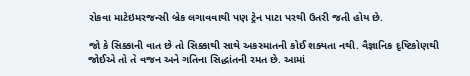રોકવા માટેઇમરજન્સી બ્રેક લગાવવાથી પણ ટ્રેન પાટા પરથી ઉતરી જતી હોય છે.

જો કે સિક્કાની વાત છે તો સિક્કાથી સાથે અકસ્માતની કોઈ શક્યતા નથી. વૈજ્ઞાનિક દૃષ્ટિકોણથી જોઈએ તો તે વજન અને ગતિના સિદ્ધાંતની રમત છે. આમાં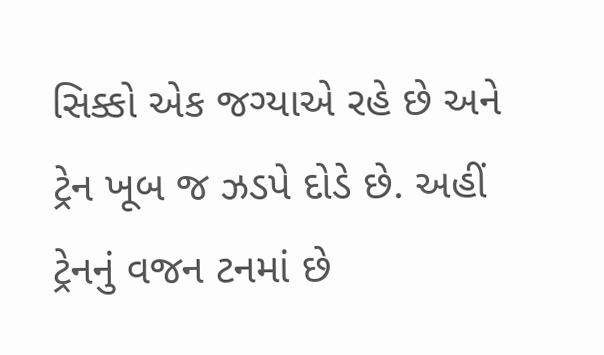સિક્કો એક જગ્યાએ રહે છે અને ટ્રેન ખૂબ જ ઝડપે દોડે છે. અહીં ટ્રેનનું વજન ટનમાં છે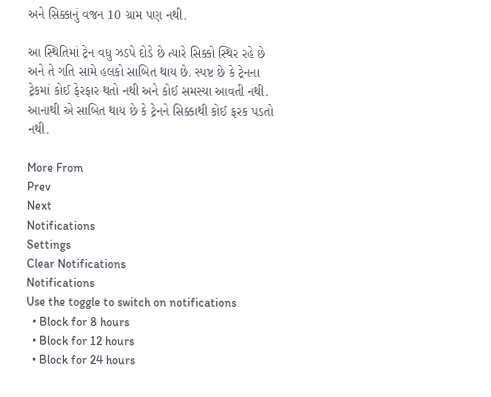અને સિક્કાનું વજન 10 ગ્રામ પણ નથી.

આ સ્થિતિમાં ટ્રેન વધુ ઝડપે દોડે છે ત્યારે સિક્કો સ્થિર રહે છે અને તે ગતિ સામે હલકો સાબિત થાય છે. સ્પષ્ટ છે કે ટ્રેનના ટ્રેકમાં કોઈ ફેરફાર થતો નથી અને કોઈ સમસ્યા આવતી નથી. આનાથી એ સાબિત થાય છે કે ટ્રેનને સિક્કાથી કોઈ ફરક પડતો નથી.

More From
Prev
Next
Notifications
Settings
Clear Notifications
Notifications
Use the toggle to switch on notifications
  • Block for 8 hours
  • Block for 12 hours
  • Block for 24 hours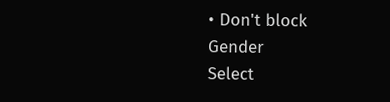• Don't block
Gender
Select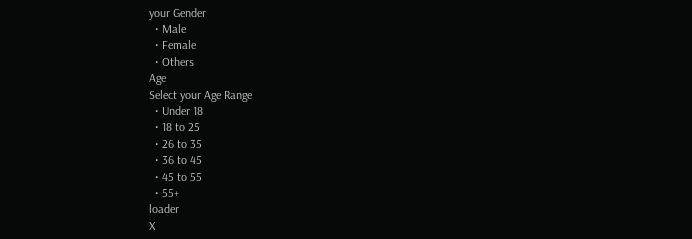your Gender
  • Male
  • Female
  • Others
Age
Select your Age Range
  • Under 18
  • 18 to 25
  • 26 to 35
  • 36 to 45
  • 45 to 55
  • 55+
loader
X